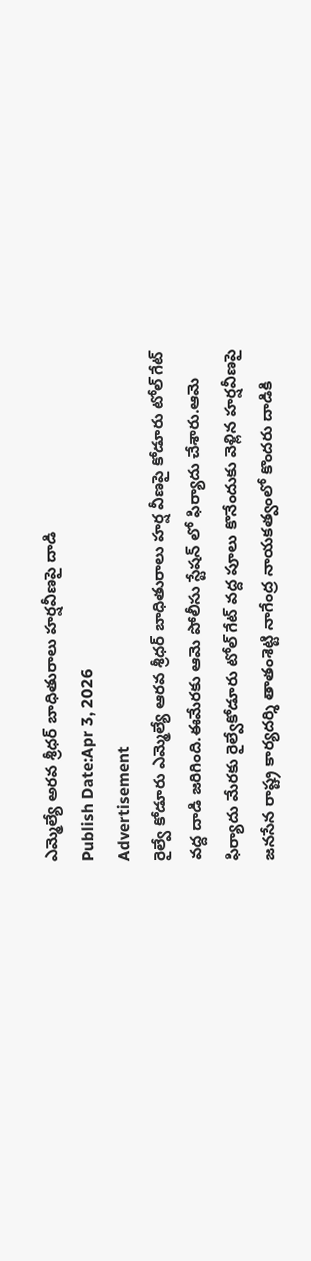ఎమ్మెల్యే అరవ శ్రీధర్ బాధితురాలు హర్షవీణపై దాడి
Publish Date:Apr 3, 2026
Advertisement
రైల్వే కోడూరు ఎమ్మెల్యే ఆరవ శ్రీధర్ బాధితురాలు హర్ష వీణపై కోడూరు టోల్ గేట్ వద్ద దాడి జరిగింది.ఈమేరకు ఆమె పోలీసు స్టేషన్ లో ఫిర్యాదు చేశారు.ఆమె ఫిర్యాదు మేరకు రైల్వేకోడూరు టోల్ గేట్ వద్ద పూలు కొనేందుకు వెళ్లిన హర్షవీణపై జనసేన రాష్ట్ర కార్యదర్శి తాతంశెట్టి నాగేంద్ర నాయకత్వంలో కొందరు దాడికి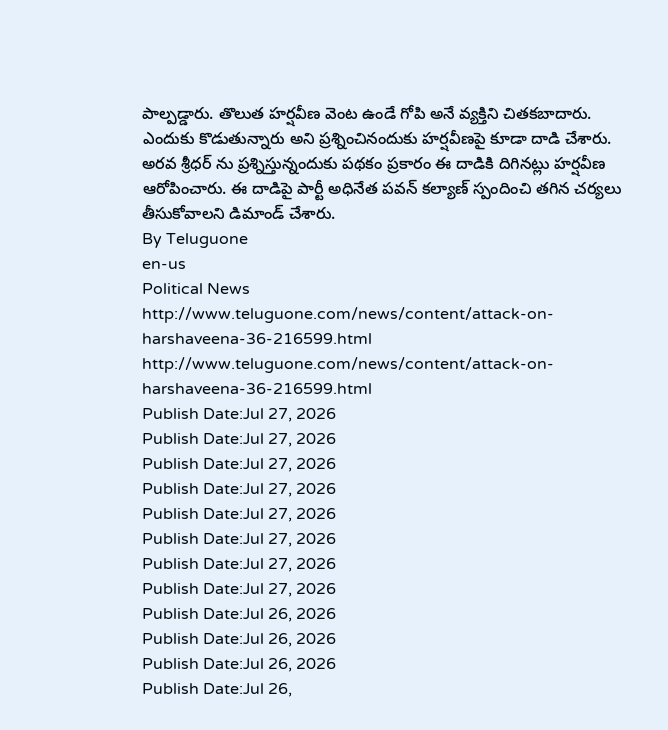పాల్పడ్డారు. తొలుత హర్షవీణ వెంట ఉండే గోపి అనే వ్యక్తిని చితకబాదారు. ఎందుకు కొడుతున్నారు అని ప్రశ్నించినందుకు హర్షవీణపై కూడా దాడి చేశారు. అరవ శ్రీధర్ ను ప్రశ్నిస్తున్నందుకు పథకం ప్రకారం ఈ దాడికి దిగినట్లు హర్షవీణ ఆరోపించారు. ఈ దాడిపై పార్టీ అధినేత పవన్ కల్యాణ్ స్పందించి తగిన చర్యలు తీసుకోవాలని డిమాండ్ చేశారు.
By Teluguone
en-us
Political News
http://www.teluguone.com/news/content/attack-on-harshaveena-36-216599.html
http://www.teluguone.com/news/content/attack-on-harshaveena-36-216599.html
Publish Date:Jul 27, 2026
Publish Date:Jul 27, 2026
Publish Date:Jul 27, 2026
Publish Date:Jul 27, 2026
Publish Date:Jul 27, 2026
Publish Date:Jul 27, 2026
Publish Date:Jul 27, 2026
Publish Date:Jul 27, 2026
Publish Date:Jul 26, 2026
Publish Date:Jul 26, 2026
Publish Date:Jul 26, 2026
Publish Date:Jul 26,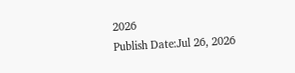2026
Publish Date:Jul 26, 2026